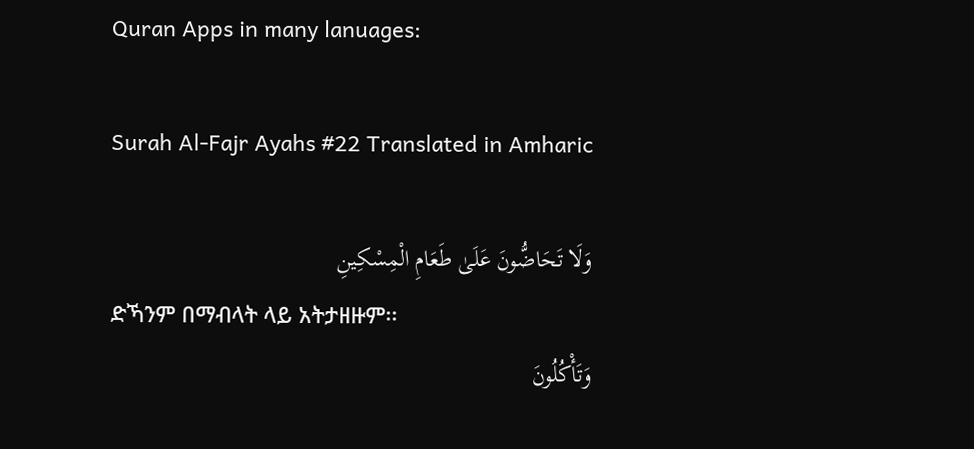Quran Apps in many lanuages:

Surah Al-Fajr Ayahs #22 Translated in Amharic

وَلَا تَحَاضُّونَ عَلَىٰ طَعَامِ الْمِسْكِينِ
ድኻንም በማብላት ላይ አትታዘዙም፡፡
وَتَأْكُلُونَ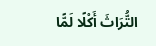التُّرَاثَ أَكْلًا لَمًّا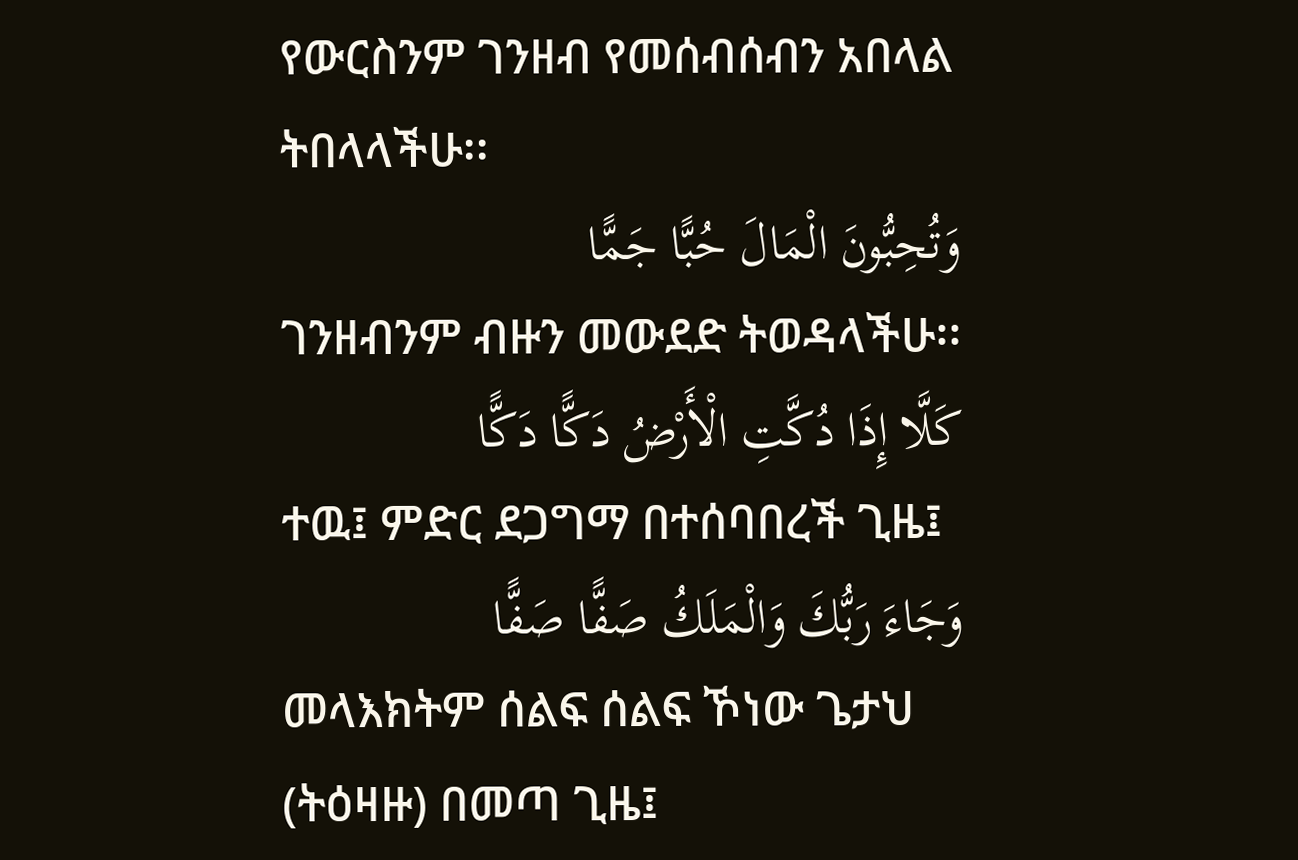የውርስንም ገንዘብ የመሰብሰብን አበላል ትበላላችሁ፡፡
وَتُحِبُّونَ الْمَالَ حُبًّا جَمًّا
ገንዘብንም ብዙን መውደድ ትወዳላችሁ፡፡
كَلَّا إِذَا دُكَّتِ الْأَرْضُ دَكًّا دَكًّا
ተዉ፤ ምድር ደጋግማ በተሰባበረች ጊዜ፤
وَجَاءَ رَبُّكَ وَالْمَلَكُ صَفًّا صَفًّا
መላእክትም ሰልፍ ሰልፍ ኾነው ጌታህ (ትዕዛዙ) በመጣ ጊዜ፤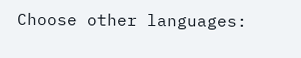Choose other languages: